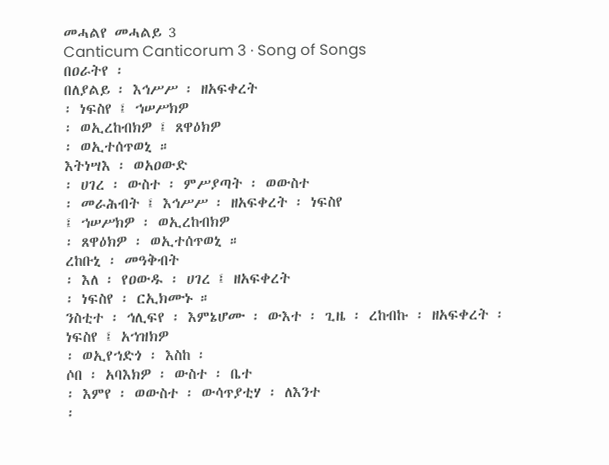መሓልየ መሓልይ 3
Canticum Canticorum 3 · Song of Songs
በዐራትየ ፡
በለያልይ ፡ እኅሥሥ ፡ ዘአፍቀረት
፡ ነፍስየ ፤ ኀሠሥክዎ
፡ ወኢረከብክዎ ፤ ጸዋዕክዎ
፡ ወኢተሰጥወኒ ።
እትነሣእ ፡ ወአዐውድ
፡ ሀገረ ፡ ውስተ ፡ ምሥያጣት ፡ ወውስተ
፡ መራሕብት ፤ እኅሥሥ ፡ ዘአፍቀረት ፡ ነፍስየ
፤ ኀሠሥክዎ ፡ ወኢረከብክዎ
፡ ጸዋዕክዎ ፡ ወኢተሰጥወኒ ።
ረከቡኒ ፡ መዓቅብት
፡ እለ ፡ የዐውዱ ፡ ሀገረ ፤ ዘአፍቀረት
፡ ነፍስየ ፡ ርኢክሙኑ ።
ንስቲተ ፡ ኅሊፍየ ፡ እምኔሆሙ ፡ ውእተ ፡ ጊዜ ፡ ረከብኩ ፡ ዘአፍቀረት ፡ ነፍስየ ፤ አኀዝክዎ
፡ ወኢየኀድጎ ፡ እስከ ፡
ሶበ ፡ አባእክዎ ፡ ውስተ ፡ ቤተ
፡ እምየ ፡ ወውስተ ፡ ውሳጥያቲሃ ፡ ለእንተ
፡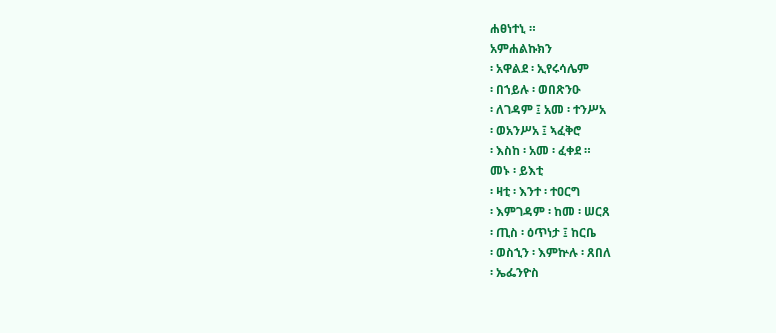ሐፀነተኒ ።
አምሐልኩክን
፡ አዋልደ ፡ ኢየሩሳሌም
፡ በኀይሉ ፡ ወበጽንዑ
፡ ለገዳም ፤ አመ ፡ ተንሥአ
፡ ወአንሥአ ፤ ኣፈቅሮ
፡ እስከ ፡ አመ ፡ ፈቀደ ።
መኑ ፡ ይእቲ
፡ ዛቲ ፡ እንተ ፡ ተዐርግ
፡ እምገዳም ፡ ከመ ፡ ሠርጸ
፡ ጢስ ፡ ዕጥነታ ፤ ከርቤ
፡ ወስኂን ፡ እምኵሉ ፡ ጸበለ
፡ ኤፌንዮስ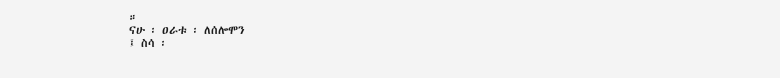።
ናሁ ፡ ዐራቱ ፡ ለሰሎሞን
፤ ስሳ ፡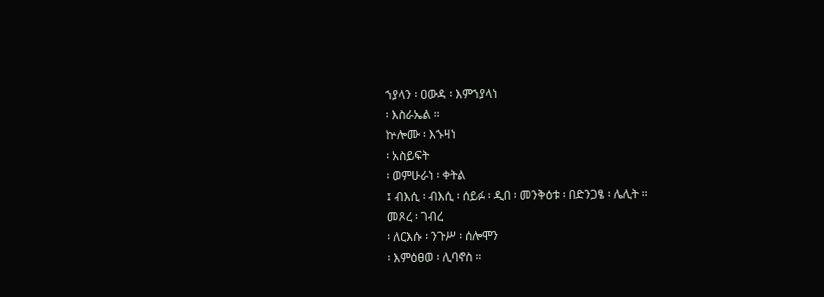ኀያላን ፡ ዐውዳ ፡ እምኀያላነ
፡ እስራኤል ።
ኵሎሙ ፡ እኁዛነ
፡ አስይፍት
፡ ወምሁራነ ፡ ቀትል
፤ ብእሲ ፡ ብእሲ ፡ ሰይፉ ፡ ዲበ ፡ መንቅዕቱ ፡ በድንጋፄ ፡ ሌሊት ።
መጾረ ፡ ገብረ
፡ ለርእሱ ፡ ንጉሥ ፡ ሰሎሞን
፡ እምዕፀወ ፡ ሊባኖስ ።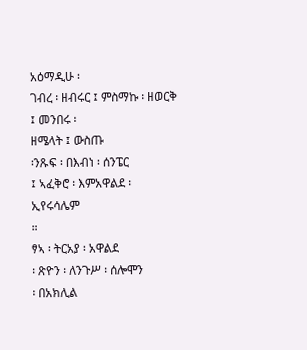አዕማዲሁ ፡
ገብረ ፡ ዘብሩር ፤ ምስማኩ ፡ ዘወርቅ
፤ መንበሩ ፡
ዘሜላት ፤ ውስጡ
፡ንጹፍ ፡ በእብነ ፡ ሰንፔር
፤ ኣፈቅሮ ፡ እምአዋልደ ፡
ኢየሩሳሌም
።
ፃኣ ፡ ትርአያ ፡ አዋልደ
፡ ጽዮን ፡ ለንጉሥ ፡ ሰሎሞን
፡ በአክሊል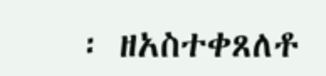፡ ዘአስተቀጸለቶ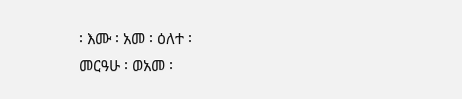፡ እሙ ፡ አመ ፡ ዕለተ ፡
መርዓሁ ፡ ወአመ ፡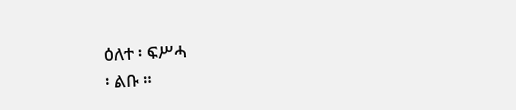ዕለተ ፡ ፍሥሓ
፡ ልቡ ።